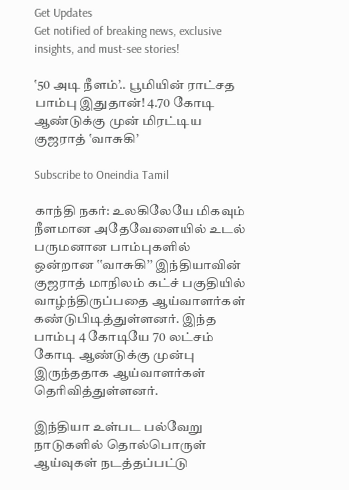Get Updates
Get notified of breaking news, exclusive insights, and must-see stories!

‛50 அடி நீளம்’.. பூமியின் ராட்சத பாம்பு இதுதான்! 4.70 கோடி ஆண்டுக்கு முன் மிரட்டிய குஜராத் ‛வாசுகி’

Subscribe to Oneindia Tamil

காந்தி நகர்: உலகிலேயே மிகவும் நீளமான அதேவேளையில் உடல் பருமனான பாம்புகளில் ஒன்றான ‛‛வாசுகி’’ இந்தியாவின் குஜராத் மாநிலம் கட்ச் பகுதியில் வாழ்ந்திருப்பதை ஆய்வாளர்கள் கண்டுபிடித்துள்ளனர். இந்த பாம்பு 4 கோடியே 70 லட்சம் கோடி ஆண்டுக்கு முன்பு இருந்ததாக ஆய்வாளர்கள் தெரிவித்துள்ளனர்.

இந்தியா உள்பட பல்வேறு நாடுகளில் தொல்பொருள் ஆய்வுகள் நடத்தப்பட்டு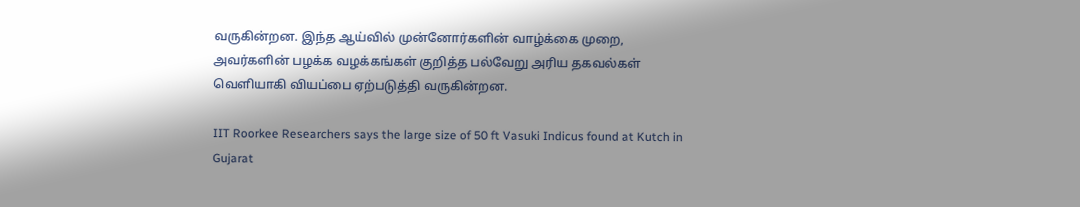வருகின்றன. இந்த ஆய்வில் முன்னோர்களின் வாழ்க்கை முறை, அவர்களின் பழக்க வழக்கங்கள் குறித்த பல்வேறு அரிய தகவல்கள் வெளியாகி வியப்பை ஏற்படுத்தி வருகின்றன.

IIT Roorkee Researchers says the large size of 50 ft Vasuki Indicus found at Kutch in Gujarat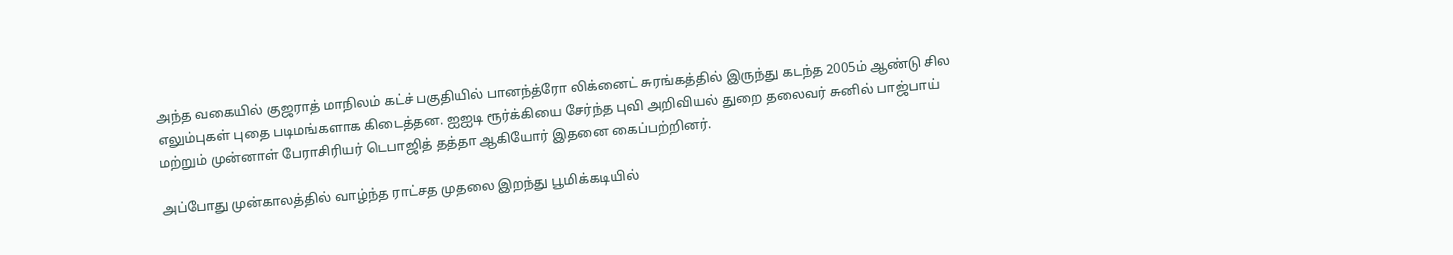அந்த வகையில் குஜராத் மாநிலம் கட்ச் பகுதியில் பானந்த்ரோ லிக்னைட் சுரங்கத்தில் இருந்து கடந்த 2005ம் ஆண்டு சில எலும்புகள் புதை படிமங்களாக கிடைத்தன. ஐஐடி ரூர்க்கியை சேர்ந்த புவி அறிவியல் துறை தலைவர் சுனில் பாஜ்பாய் மற்றும் முன்னாள் பேராசிரியர் டெபாஜித் தத்தா ஆகியோர் இதனை கைப்பற்றினர்.

அப்போது முன்காலத்தில் வாழ்ந்த ராட்சத முதலை இறந்து பூமிக்கடியில்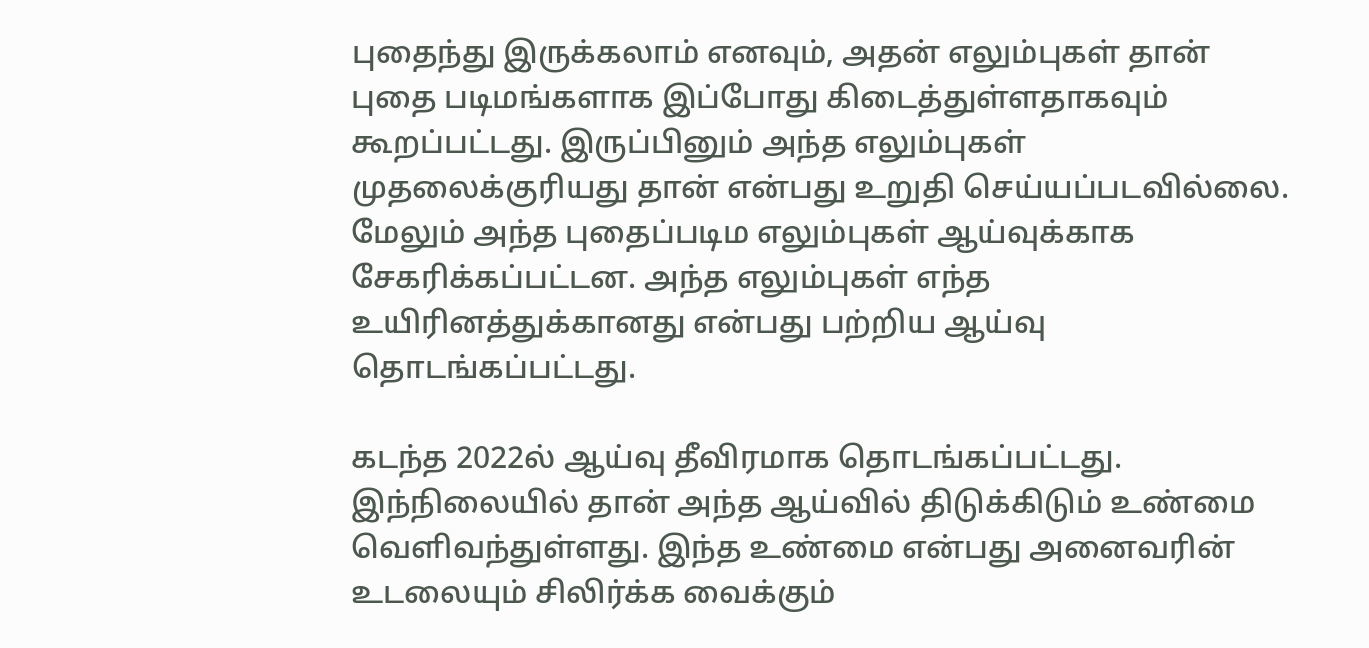புதைந்து இருக்கலாம் எனவும், அதன் எலும்புகள் தான் புதை படிமங்களாக இப்போது கிடைத்துள்ளதாகவும் கூறப்பட்டது. இருப்பினும் அந்த எலும்புகள் முதலைக்குரியது தான் என்பது உறுதி செய்யப்படவில்லை. மேலும் அந்த புதைப்படிம எலும்புகள் ஆய்வுக்காக சேகரிக்கப்பட்டன. அந்த எலும்புகள் எந்த உயிரினத்துக்கானது என்பது பற்றிய ஆய்வு தொடங்கப்பட்டது.

கடந்த 2022ல் ஆய்வு தீவிரமாக தொடங்கப்பட்டது. இந்நிலையில் தான் அந்த ஆய்வில் திடுக்கிடும் உண்மை வெளிவந்துள்ளது. இந்த உண்மை என்பது அனைவரின் உடலையும் சிலிர்க்க வைக்கும்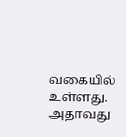வகையில் உள்ளது. அதாவது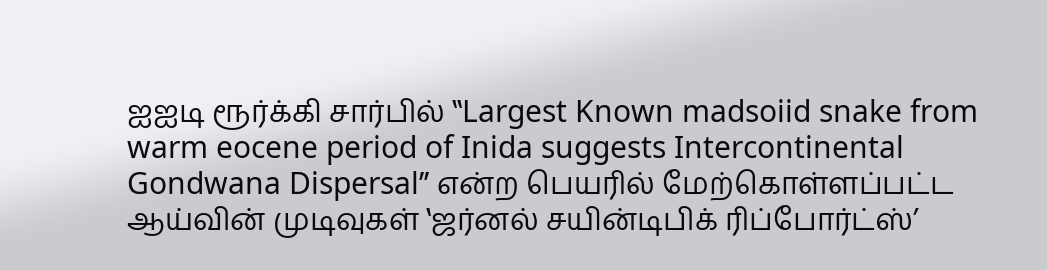ஐஐடி ரூர்க்கி சார்பில் ‛‛Largest Known madsoiid snake from warm eocene period of Inida suggests Intercontinental Gondwana Dispersal’’ என்ற பெயரில் மேற்கொள்ளப்பட்ட ஆய்வின் முடிவுகள் ‛ஜர்னல் சயின்டிபிக் ரிப்போர்ட்ஸ்’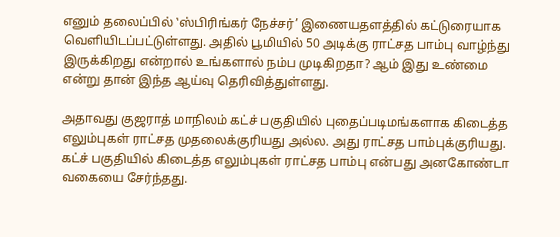எனும் தலைப்பில் ‛ஸ்பிரிங்கர் நேச்சர்’ இணையதளத்தில் கட்டுரையாக வெளியிடப்பட்டுள்ளது. அதில் பூமியில் 50 அடிக்கு ராட்சத பாம்பு வாழ்ந்து இருக்கிறது என்றால் உங்களால் நம்ப முடிகிறதா? ஆம் இது உண்மை என்று தான் இந்த ஆய்வு தெரிவித்துள்ளது.

அதாவது குஜராத் மாநிலம் கட்ச் பகுதியில் புதைப்படிமங்களாக கிடைத்த எலும்புகள் ராட்சத முதலைக்குரியது அல்ல. அது ராட்சத பாம்புக்குரியது. கட்ச் பகுதியில் கிடைத்த எலும்புகள் ராட்சத பாம்பு என்பது அனகோண்டா வகையை சேர்ந்தது.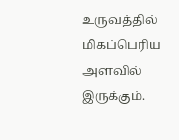உருவத்தில் மிகப்பெரிய அளவில் இருக்கும்.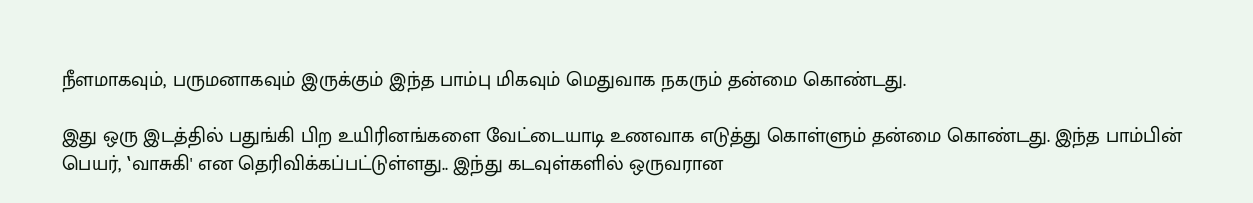நீளமாகவும், பருமனாகவும் இருக்கும் இந்த பாம்பு மிகவும் மெதுவாக நகரும் தன்மை கொண்டது.

இது ஒரு இடத்தில் பதுங்கி பிற உயிரினங்களை வேட்டையாடி உணவாக எடுத்து கொள்ளும் தன்மை கொண்டது. இந்த பாம்பின் பெயர், ‛வாசுகி' என தெரிவிக்கப்பட்டுள்ளது.. இந்து கடவுள்களில் ஒருவரான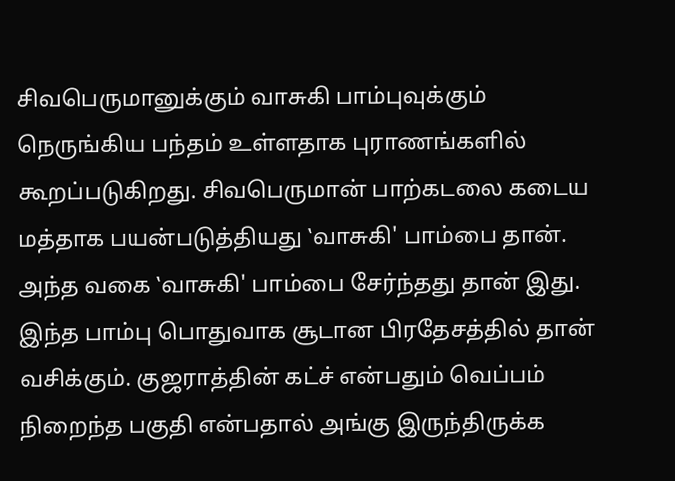சிவபெருமானுக்கும் வாசுகி பாம்புவுக்கும் நெருங்கிய பந்தம் உள்ளதாக புராணங்களில் கூறப்படுகிறது. சிவபெருமான் பாற்கடலை கடைய மத்தாக பயன்படுத்தியது ‛வாசுகி' பாம்பை தான். அந்த வகை ‛வாசுகி' பாம்பை சேர்ந்தது தான் இது. இந்த பாம்பு பொதுவாக சூடான பிரதேசத்தில் தான் வசிக்கும். குஜராத்தின் கட்ச் என்பதும் வெப்பம் நிறைந்த பகுதி என்பதால் அங்கு இருந்திருக்க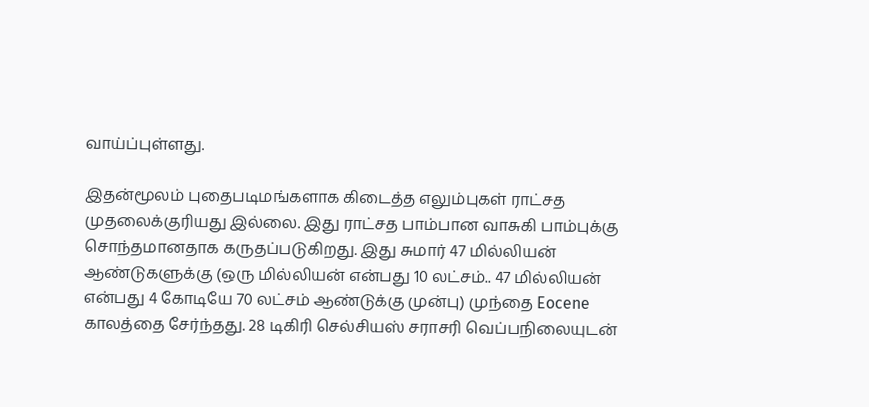வாய்ப்புள்ளது.

இதன்மூலம் புதைபடிமங்களாக கிடைத்த எலும்புகள் ராட்சத முதலைக்குரியது இல்லை. இது ராட்சத பாம்பான வாசுகி பாம்புக்கு சொந்தமானதாக கருதப்படுகிறது. இது சுமார் 47 மில்லியன் ஆண்டுகளுக்கு (ஒரு மில்லியன் என்பது 10 லட்சம்.. 47 மில்லியன் என்பது 4 கோடியே 70 லட்சம் ஆண்டுக்கு முன்பு) முந்தை Eocene காலத்தை சேர்ந்தது. 28 டிகிரி செல்சியஸ் சராசரி வெப்பநிலையுடன்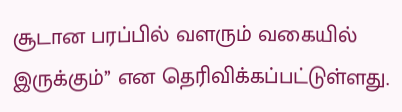சூடான பரப்பில் வளரும் வகையில் இருக்கும்’’ என தெரிவிக்கப்பட்டுள்ளது.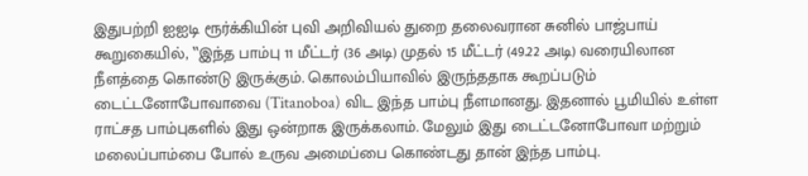இதுபற்றி ஐஐடி ரூர்க்கியின் புவி அறிவியல் துறை தலைவரான சுனில் பாஜ்பாய் கூறுகையில், ‛‛இந்த பாம்பு 11 மீட்டர் (36 அடி) முதல் 15 மீட்டர் (49.22 அடி) வரையிலான நீளத்தை கொண்டு இருக்கும். கொலம்பியாவில் இருந்ததாக கூறப்படும் டைட்டனோபோவாவை (Titanoboa) விட இந்த பாம்பு நீளமானது. இதனால் பூமியில் உள்ள ராட்சத பாம்புகளில் இது ஒன்றாக இருக்கலாம். மேலும் இது டைட்டனோபோவா மற்றும் மலைப்பாம்பை போல் உருவ அமைப்பை கொண்டது தான் இந்த பாம்பு.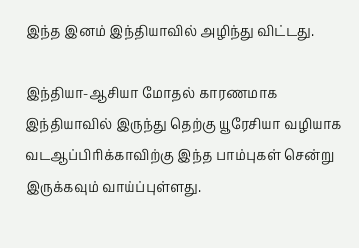இந்த இனம் இந்தியாவில் அழிந்து விட்டது.

இந்தியா-ஆசியா மோதல் காரணமாக இந்தியாவில் இருந்து தெற்கு யூரேசியா வழியாக வடஆப்பிரிக்காவிற்கு இந்த பாம்புகள் சென்று இருக்கவும் வாய்ப்புள்ளது.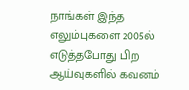நாங்கள் இந்த எலும்புகளை 2005ல் எடுத்தபோது பிற ஆய்வுகளில் கவனம்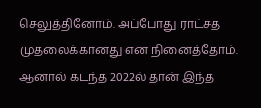செலுத்தினோம். அப்போது ராட்சத முதலைக்கானது என நினைத்தோம். ஆனால் கடந்த 2022ல் தான் இந்த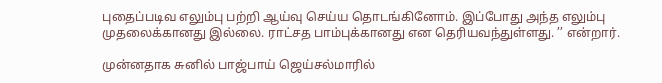புதைப்படிவ எலும்பு பற்றி ஆய்வு செய்ய தொடங்கினோம். இப்போது அந்த எலும்பு முதலைக்கானது இல்லை. ராட்சத பாம்புக்கானது என தெரியவந்துள்ளது. ’’ என்றார்.

முன்னதாக சுனில் பாஜ்பாய் ஜெய்சல்மாரில்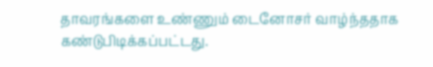தாவரங்களை உண்ணும் டைனோசர் வாழ்ந்ததாக கண்டுபிடிக்கப்பட்டது.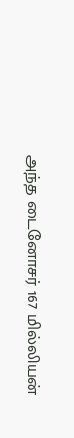அந்த டைனோசர் 167 மில்லியன்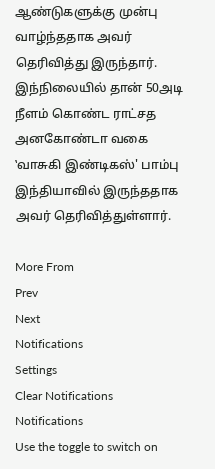ஆண்டுகளுக்கு முன்பு வாழ்ந்ததாக அவர் தெரிவித்து இருந்தார். இந்நிலையில் தான் 50அடி நீளம் கொண்ட ராட்சத அனகோண்டா வகை ‛வாசுகி இண்டிகஸ்' பாம்பு இந்தியாவில் இருந்ததாக அவர் தெரிவித்துள்ளார்.

More From
Prev
Next
Notifications
Settings
Clear Notifications
Notifications
Use the toggle to switch on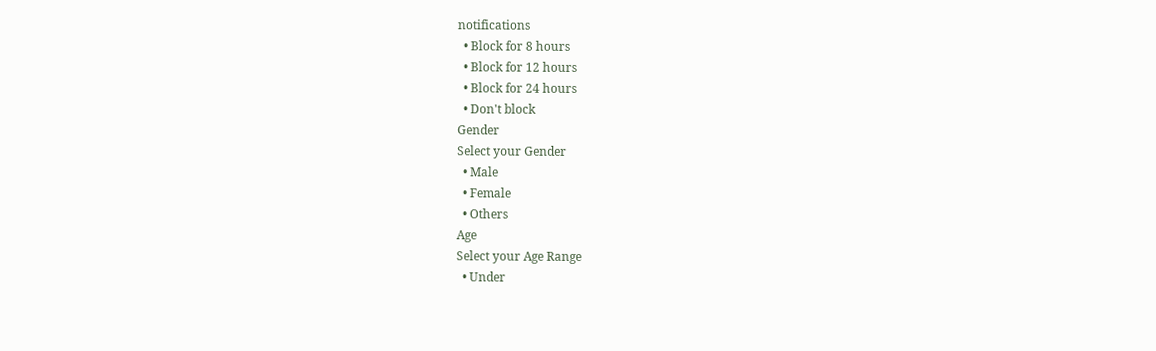notifications
  • Block for 8 hours
  • Block for 12 hours
  • Block for 24 hours
  • Don't block
Gender
Select your Gender
  • Male
  • Female
  • Others
Age
Select your Age Range
  • Under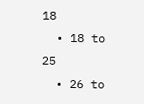18
  • 18 to 25
  • 26 to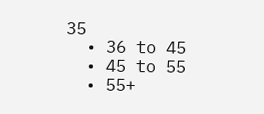35
  • 36 to 45
  • 45 to 55
  • 55+